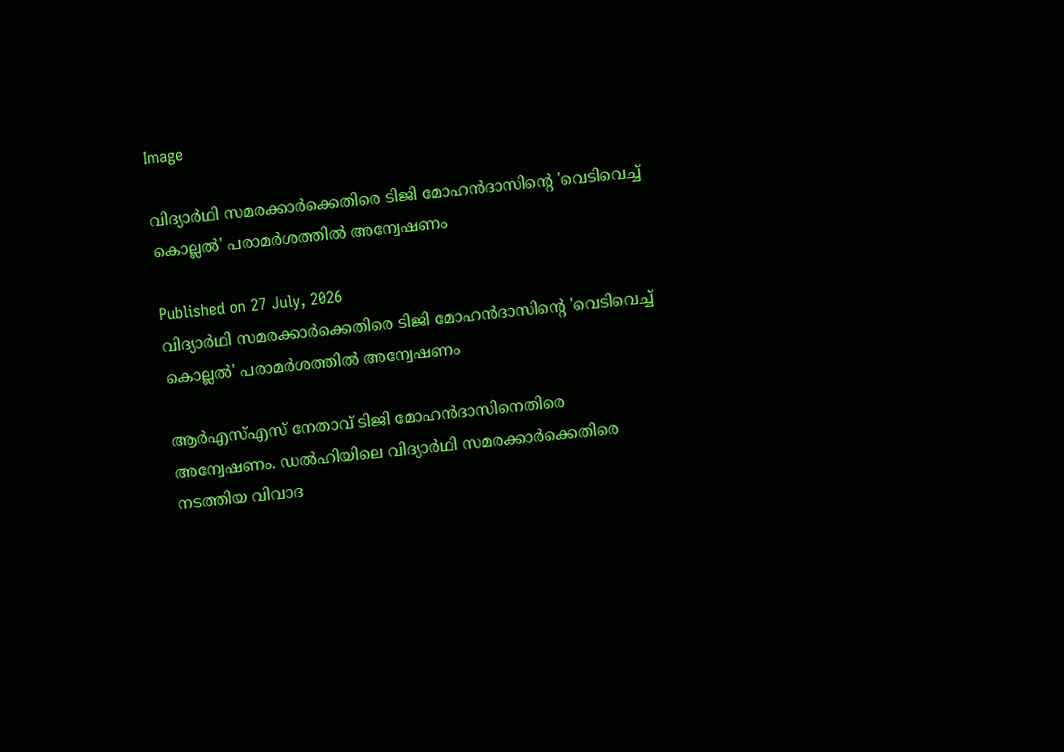Image

വിദ്യാര്‍ഥി സമരക്കാര്‍ക്കെതിരെ ടിജി മോഹന്‍ദാസിന്റെ 'വെടിവെച്ച് കൊല്ലല്‍' പരാമര്‍ശത്തിൽ അന്വേഷണം

Published on 27 July, 2026
വിദ്യാര്‍ഥി സമരക്കാര്‍ക്കെതിരെ ടിജി മോഹന്‍ദാസിന്റെ 'വെടിവെച്ച് കൊല്ലല്‍' പരാമര്‍ശത്തിൽ അന്വേഷണം

ആര്‍എസ്എസ് നേതാവ് ടിജി മോഹന്‍ദാസിനെതിരെ അന്വേഷണം. ഡല്‍ഹിയിലെ വിദ്യാര്‍ഥി സമരക്കാര്‍ക്കെതിരെ നടത്തിയ വിവാദ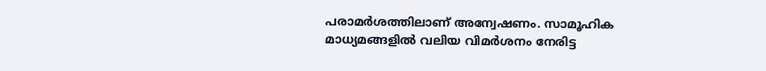പരാമര്‍ശത്തിലാണ് അന്വേഷണം. സാമൂഹിക മാധ്യമങ്ങളില്‍ വലിയ വിമര്‍ശനം നേരിട്ട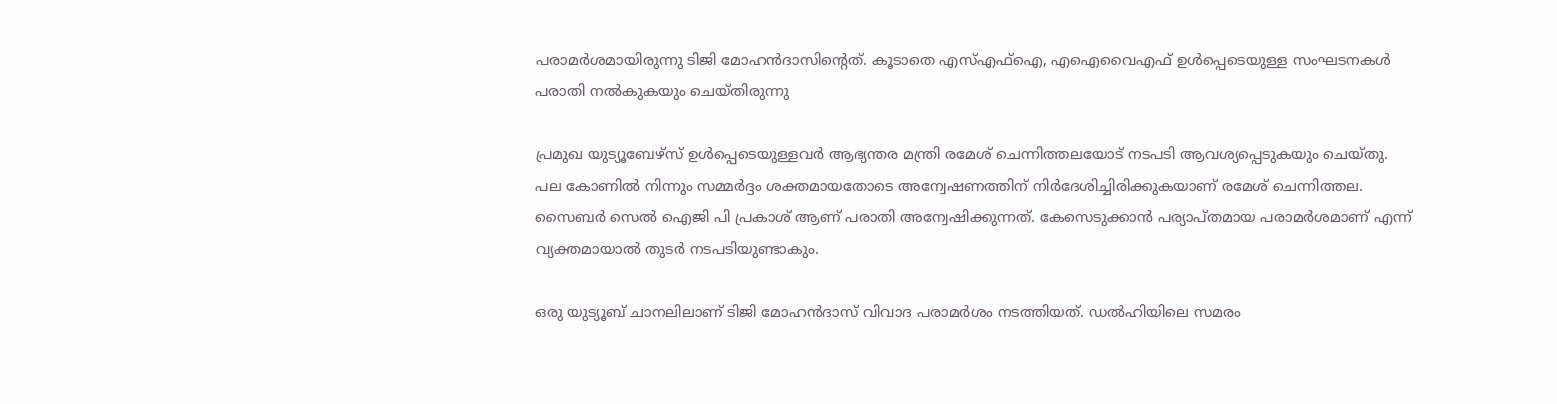പരാമര്‍ശമായിരുന്നു ടിജി മോഹന്‍ദാസിന്റെത്. കൂടാതെ എസ്എഫ്‌ഐ, എഐവൈഎഫ് ഉള്‍പ്പെടെയുള്ള സംഘടനകള്‍ പരാതി നല്‍കുകയും ചെയ്തിരുന്നു

പ്രമുഖ യുട്യൂബേഴ്‌സ് ഉള്‍പ്പെടെയുള്ളവര്‍ ആഭ്യന്തര മന്ത്രി രമേശ് ചെന്നിത്തലയോട് നടപടി ആവശ്യപ്പെടുകയും ചെയ്തു. പല കോണില്‍ നിന്നും സമ്മര്‍ദ്ദം ശക്തമായതോടെ അന്വേഷണത്തിന് നിര്‍ദേശിച്ചിരിക്കുകയാണ് രമേശ് ചെന്നിത്തല. സൈബര്‍ സെല്‍ ഐജി പി പ്രകാശ് ആണ് പരാതി അന്വേഷിക്കുന്നത്. കേസെടുക്കാന്‍ പര്യാപ്തമായ പരാമര്‍ശമാണ് എന്ന് വ്യക്തമായാല്‍ തുടര്‍ നടപടിയുണ്ടാകും.

ഒരു യുട്യൂബ് ചാനലിലാണ് ടിജി മോഹന്‍ദാസ് വിവാദ പരാമര്‍ശം നടത്തിയത്. ഡല്‍ഹിയിലെ സമരം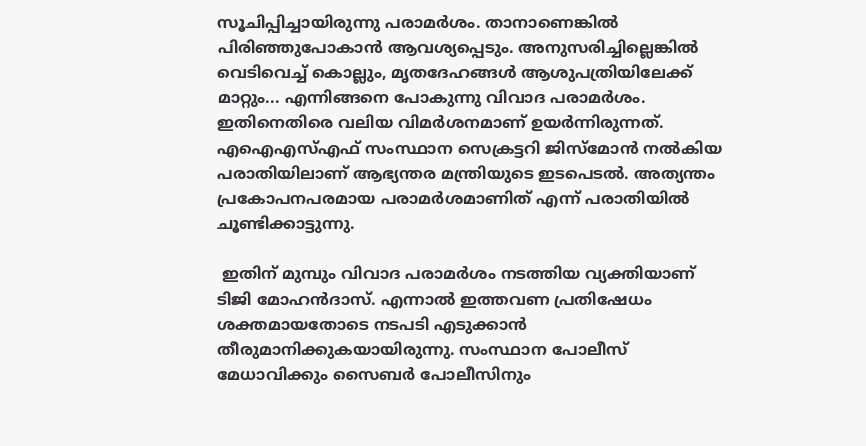സൂചിപ്പിച്ചായിരുന്നു പരാമര്‍ശം. താനാണെങ്കില്‍ പിരിഞ്ഞുപോകാന്‍ ആവശ്യപ്പെടും. അനുസരിച്ചില്ലെങ്കില്‍ വെടിവെച്ച് കൊല്ലും, മൃതദേഹങ്ങള്‍ ആശുപത്രിയിലേക്ക് മാറ്റും... എന്നിങ്ങനെ പോകുന്നു വിവാദ പരാമര്‍ശം. ഇതിനെതിരെ വലിയ വിമര്‍ശനമാണ് ഉയര്‍ന്നിരുന്നത്.
എഐഎസ്എഫ് സംസ്ഥാന സെക്രട്ടറി ജിസ്‌മോന്‍ നല്‍കിയ പരാതിയിലാണ് ആഭ്യന്തര മന്ത്രിയുടെ ഇടപെടല്‍. അത്യന്തം പ്രകോപനപരമായ പരാമര്‍ശമാണിത് എന്ന് പരാതിയില്‍ ചൂണ്ടിക്കാട്ടുന്നു.

 ഇതിന് മുമ്പും വിവാദ പരാമര്‍ശം നടത്തിയ വ്യക്തിയാണ് ടിജി മോഹന്‍ദാസ്. എന്നാല്‍ ഇത്തവണ പ്രതിഷേധം ശക്തമായതോടെ നടപടി എടുക്കാന്‍ തീരുമാനിക്കുകയായിരുന്നു. സംസ്ഥാന പോലീസ് മേധാവിക്കും സൈബര്‍ പോലീസിനും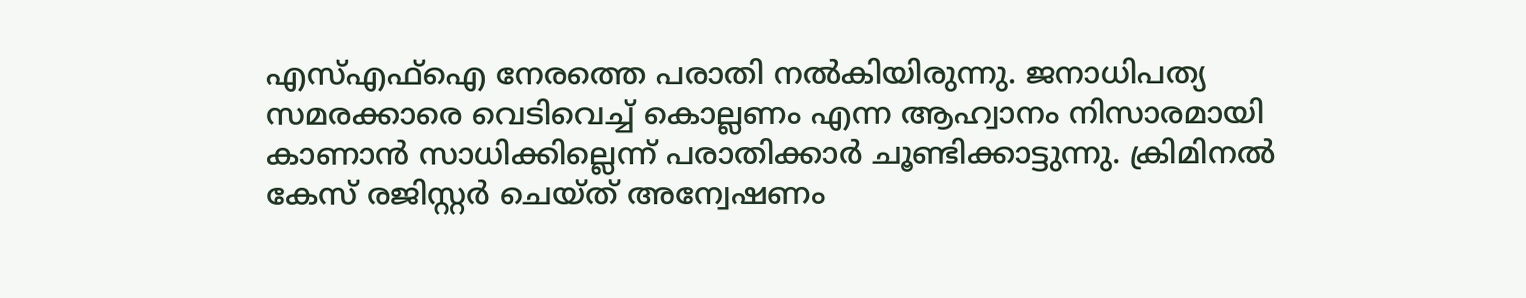എസ്എഫ്‌ഐ നേരത്തെ പരാതി നല്‍കിയിരുന്നു. ജനാധിപത്യ സമരക്കാരെ വെടിവെച്ച് കൊല്ലണം എന്ന ആഹ്വാനം നിസാരമായി കാണാന്‍ സാധിക്കില്ലെന്ന് പരാതിക്കാര്‍ ചൂണ്ടിക്കാട്ടുന്നു. ക്രിമിനല്‍ കേസ് രജിസ്റ്റര്‍ ചെയ്ത് അന്വേഷണം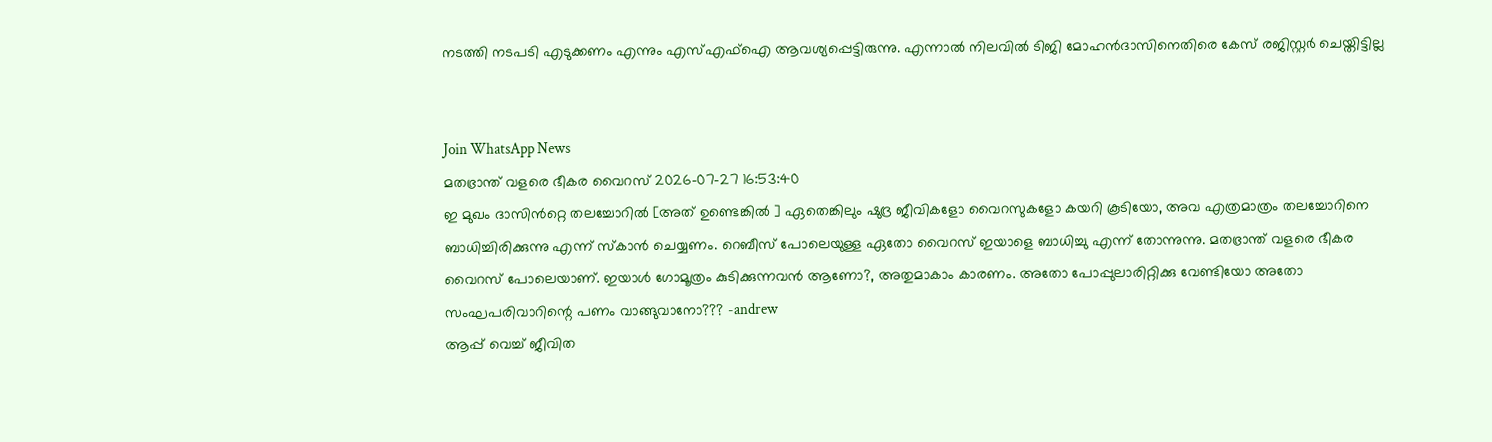നടത്തി നടപടി എടുക്കണം എന്നും എസ്എഫ്‌ഐ ആവശ്യപ്പെട്ടിരുന്നു. എന്നാല്‍ നിലവില്‍ ടിജി മോഹന്‍ദാസിനെതിരെ കേസ് രജിസ്റ്റര്‍ ചെയ്തിട്ടില്ല


Join WhatsApp News
മതഭ്രാന്ത് വളരെ ഭീകര വൈറസ് 2026-07-27 16:53:40
ഇ മുഖം ദാസിൻറ്റെ തലച്ചോറിൽ [അത് ഉണ്ടെങ്കിൽ ] ഏതെങ്കിലും ഷുദ്ര ജീവികളോ വൈറസുകളോ കയറി കൂടിയോ, അവ എത്രമാത്രം തലച്ചോറിനെ ബാധിച്ചിരിക്കുന്നു എന്ന് സ്കാൻ ചെയ്യണം. റെബീസ് പോലെയുള്ള ഏതോ വൈറസ് ഇയാളെ ബാധിച്ചു എന്ന് തോന്നുന്നു. മതഭ്രാന്ത് വളരെ ഭീകര വൈറസ് പോലെയാണ്. ഇയാൾ ഗോമൂത്രം കുടിക്കുന്നവൻ ആണോ?, അതുമാകാം കാരണം. അതോ പോപ്പുലാരിറ്റിക്കു വേണ്ടിയോ അതോ സംഘപരിവാറിന്റെ പണം വാങ്ങുവാനോ??? -andrew
ആപ്പ് വെച്ച് ജീവിത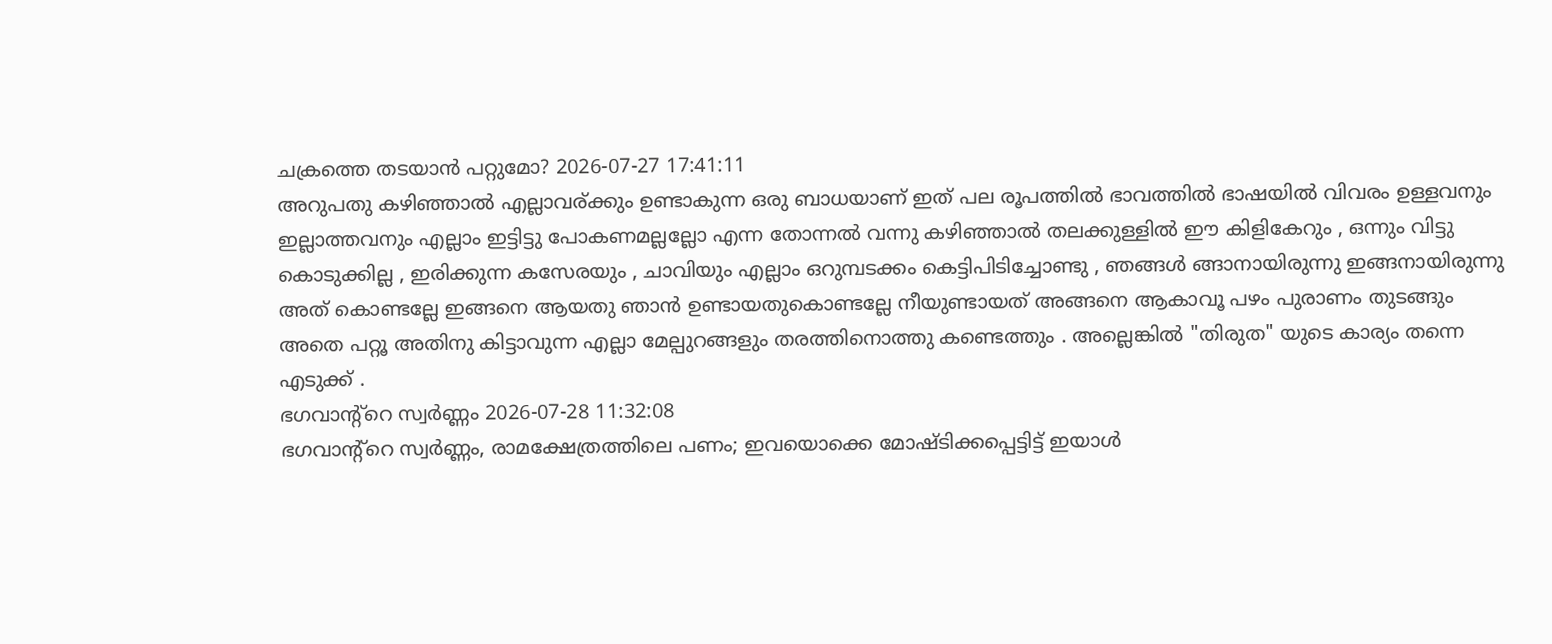ചക്രത്തെ തടയാൻ പറ്റുമോ? 2026-07-27 17:41:11
അറുപതു കഴിഞ്ഞാൽ എല്ലാവര്ക്കും ഉണ്ടാകുന്ന ഒരു ബാധയാണ് ഇത് പല രൂപത്തിൽ ഭാവത്തിൽ ഭാഷയിൽ വിവരം ഉള്ളവനും ഇല്ലാത്തവനും എല്ലാം ഇട്ടിട്ടു പോകണമല്ലല്ലോ എന്ന തോന്നൽ വന്നു കഴിഞ്ഞാൽ തലക്കുള്ളിൽ ഈ കിളികേറും , ഒന്നും വിട്ടു കൊടുക്കില്ല , ഇരിക്കുന്ന കസേരയും , ചാവിയും എല്ലാം ഒറുമ്പടക്കം കെട്ടിപിടിച്ചോണ്ടു , ഞങ്ങൾ ങ്ങാനായിരുന്നു ഇങ്ങനായിരുന്നു അത് കൊണ്ടല്ലേ ഇങ്ങനെ ആയതു ഞാൻ ഉണ്ടായതുകൊണ്ടല്ലേ നീയുണ്ടായത് അങ്ങനെ ആകാവൂ പഴം പുരാണം തുടങ്ങും അതെ പറ്റൂ അതിനു കിട്ടാവുന്ന എല്ലാ മേല്പുറങ്ങളും തരത്തിനൊത്തു കണ്ടെത്തും . അല്ലെങ്കിൽ "തിരുത" യുടെ കാര്യം തന്നെ എടുക്ക് .
ഭഗവാന്റ്റെ സ്വർണ്ണം 2026-07-28 11:32:08
ഭഗവാന്റ്റെ സ്വർണ്ണം, രാമക്ഷേത്രത്തിലെ പണം; ഇവയൊക്കെ മോഷ്ടിക്കപ്പെട്ടിട്ട് ഇയാൾ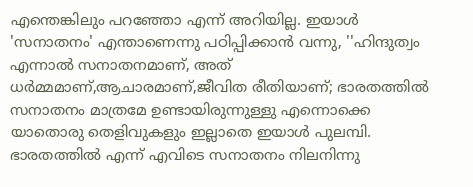എന്തെങ്കിലും പറഞ്ഞോ എന്ന് അറിയില്ല. ഇയാൾ 'സനാതനം' എന്താണെന്നു പഠിപ്പിക്കാൻ വന്നു, ''ഹിന്ദുത്വം എന്നാൽ സനാതനമാണ്, അത് ധർമ്മമാണ്,ആചാരമാണ്,ജീവിത രീതിയാണ്; ഭാരതത്തിൽ സനാതനം മാത്രമേ ഉണ്ടായിരുന്നുള്ളു എന്നൊക്കെ യാതൊരു തെളിവുകളും ഇല്ലാതെ ഇയാൾ പുലമ്പി. ഭാരതത്തിൽ എന്ന് എവിടെ സനാതനം നിലനിന്നു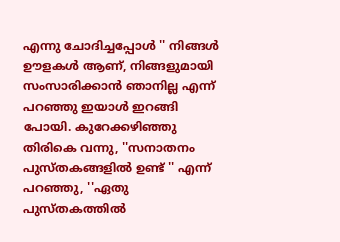എന്നു ചോദിച്ചപ്പോൾ '' നിങ്ങൾ ഊളകൾ ആണ്, നിങ്ങളുമായി സംസാരിക്കാൻ ഞാനില്ല എന്ന് പറഞ്ഞു ഇയാൾ ഇറങ്ങി പോയി. കുറേക്കഴിഞ്ഞു തിരികെ വന്നു, ''സനാതനം പുസ്തകങ്ങളിൽ ഉണ്ട് '' എന്ന് പറഞ്ഞു, ''ഏതു പുസ്തകത്തിൽ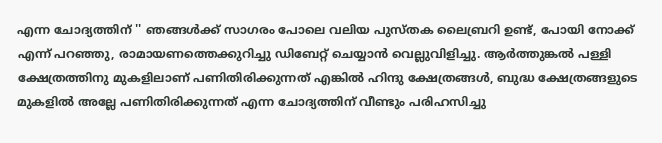എന്ന ചോദ്യത്തിന് '' ഞങ്ങൾക്ക് സാഗരം പോലെ വലിയ പുസ്തക ലൈബ്രറി ഉണ്ട്, പോയി നോക്ക് എന്ന് പറഞ്ഞു, രാമായണത്തെക്കുറിച്ചു ഡിബേറ്റ് ചെയ്യാൻ വെല്ലുവിളിച്ചു. ആർത്തുങ്കൽ പള്ളി ക്ഷേത്രത്തിനു മുകളിലാണ് പണിതിരിക്കുന്നത് എങ്കിൽ ഹിന്ദു ക്ഷേത്രങ്ങൾ, ബുദ്ധ ക്ഷേത്രങ്ങളുടെ മുകളിൽ അല്ലേ പണിതിരിക്കുന്നത് എന്ന ചോദ്യത്തിന് വീണ്ടും പരിഹസിച്ചു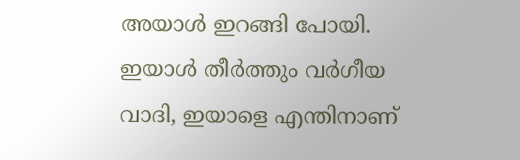അയാൾ ഇറങ്ങി പോയി. ഇയാൾ തീർത്തും വർഗീയ വാദി, ഇയാളെ എന്തിനാണ്‌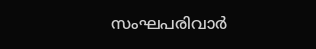സംഘപരിവാർ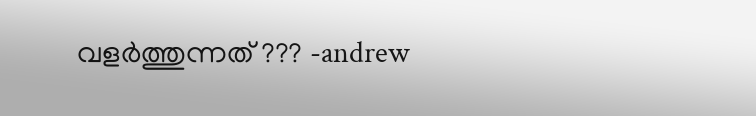വളർത്തുന്നത് ??? -andrew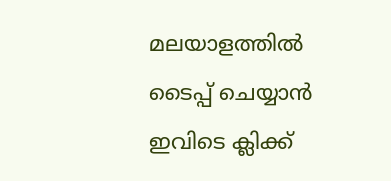മലയാളത്തില്‍ ടൈപ്പ് ചെയ്യാന്‍ ഇവിടെ ക്ലിക്ക്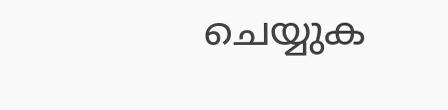ചെയ്യുക